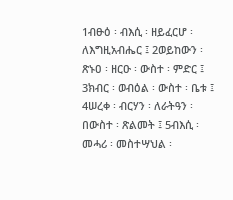1ብፁዕ ፡ ብእሲ ፡ ዘይፈርሆ ፡ ለእግዚአብሔር ፤ 2ወይከውን ፡ ጽኑዐ ፡ ዘርዑ ፡ ውስተ ፡ ምድር ፤ 3ክብር ፡ ወብዕል ፡ ውስተ ፡ ቤቱ ፤ 4ሠረቀ ፡ ብርሃን ፡ ለራትዓን ፡ በውስተ ፡ ጽልመት ፤ 5ብእሲ ፡ መሓሪ ፡ መስተሣህል ፡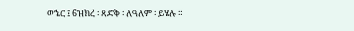ወኄር ፤ 6ዝክረ ፡ ጻድቅ ፡ ለዓለም ፡ ይሄሉ ።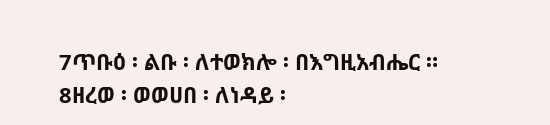7ጥቡዕ ፡ ልቡ ፡ ለተወክሎ ፡ በእግዚአብሔር ። 8ዘረወ ፡ ወወሀበ ፡ ለነዳይ ፡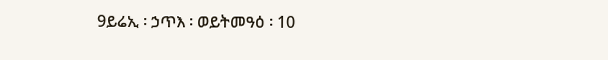9ይሬኢ ፡ ኃጥእ ፡ ወይትመዓዕ ፡ 10